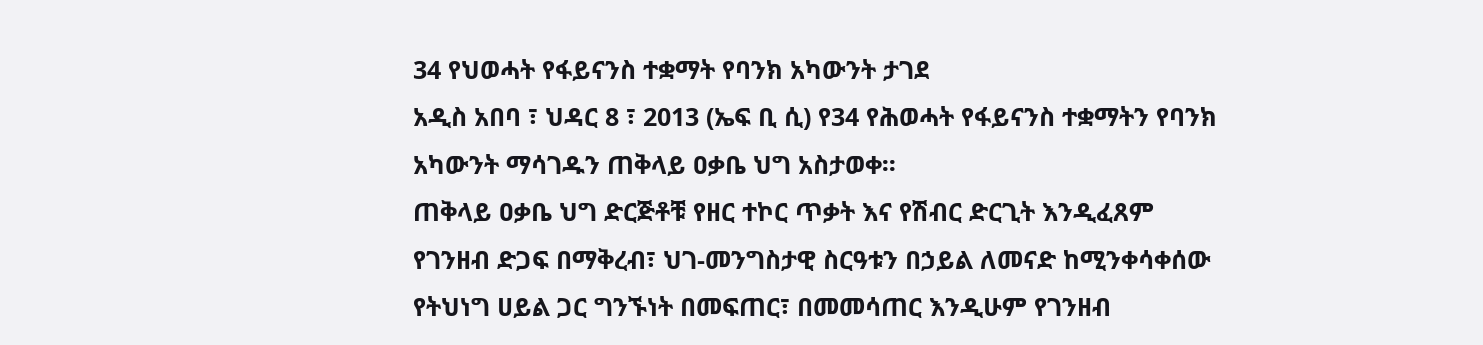34 የህወሓት የፋይናንስ ተቋማት የባንክ አካውንት ታገደ
አዲስ አበባ ፣ ህዳር 8 ፣ 2013 (ኤፍ ቢ ሲ) የ34 የሕወሓት የፋይናንስ ተቋማትን የባንክ አካውንት ማሳገዱን ጠቅላይ ዐቃቤ ህግ አስታወቀ፡፡
ጠቅላይ ዐቃቤ ህግ ድርጅቶቹ የዘር ተኮር ጥቃት እና የሽብር ድርጊት እንዲፈጸም የገንዘብ ድጋፍ በማቅረብ፣ ህገ-መንግስታዊ ስርዓቱን በኃይል ለመናድ ከሚንቀሳቀሰው የትህነግ ሀይል ጋር ግንኙነት በመፍጠር፣ በመመሳጠር እንዲሁም የገንዘብ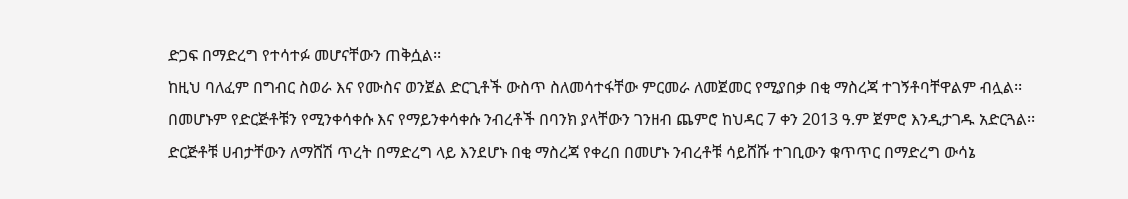ድጋፍ በማድረግ የተሳተፉ መሆናቸውን ጠቅሷል፡፡
ከዚህ ባለፈም በግብር ስወራ እና የሙስና ወንጀል ድርጊቶች ውስጥ ስለመሳተፋቸው ምርመራ ለመጀመር የሚያበቃ በቂ ማስረጃ ተገኝቶባቸዋልም ብሏል፡፡
በመሆኑም የድርጅቶቹን የሚንቀሳቀሱ እና የማይንቀሳቀሱ ንብረቶች በባንክ ያላቸውን ገንዘብ ጨምሮ ከህዳር 7 ቀን 2013 ዓ.ም ጀምሮ እንዲታገዱ አድርጓል፡፡
ድርጅቶቹ ሀብታቸውን ለማሸሽ ጥረት በማድረግ ላይ እንደሆኑ በቂ ማስረጃ የቀረበ በመሆኑ ንብረቶቹ ሳይሸሹ ተገቢውን ቁጥጥር በማድረግ ውሳኔ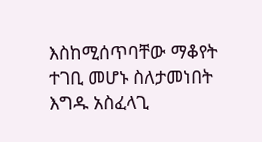እስከሚሰጥባቸው ማቆየት ተገቢ መሆኑ ስለታመነበት እግዱ አስፈላጊ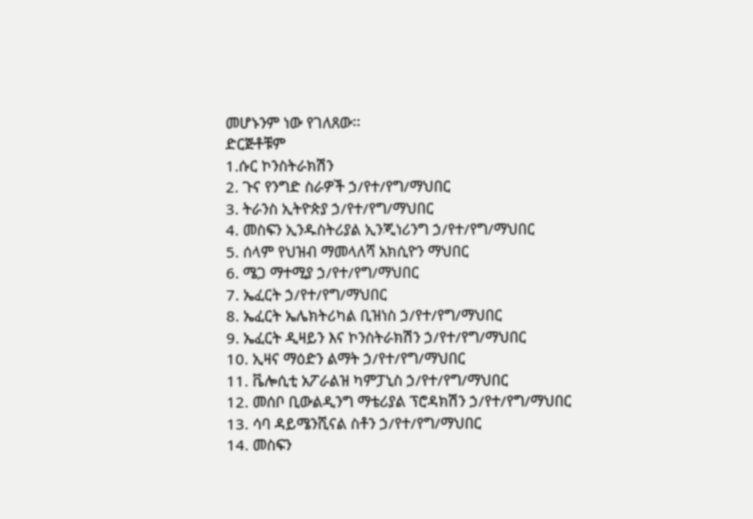መሆኑንም ነው የገለጸው፡፡
ድርጅቶቹም
1.ሱር ኮንስትራክሽን
2. ጉና የንግድ ስራዎች ኃ/የተ/የግ/ማህበር
3. ትራንስ ኢትዮጵያ ኃ/የተ/የግ/ማህበር
4. መስፍን ኢንዱስትሪያል ኢንጂነሪንግ ኃ/የተ/የግ/ማህበር
5. ሰላም የህዝብ ማመላለሻ አክሲዮን ማህበር
6. ሜጋ ማተሚያ ኃ/የተ/የግ/ማህበር
7. ኤፈርት ኃ/የተ/የግ/ማህበር
8. ኤፈርት ኤሌክትሪካል ቢዝነስ ኃ/የተ/የግ/ማህበር
9. ኤፈርት ዲዛይን እና ኮንስትራክሽን ኃ/የተ/የግ/ማህበር
10. ኢዛና ማዕድን ልማት ኃ/የተ/የግ/ማህበር
11. ቬሎሲቲ አፖራልዝ ካምፓኒስ ኃ/የተ/የግ/ማህበር
12. መሰቦ ቢውልዲንግ ማቴሪያል ፕሮዳክሽን ኃ/የተ/የግ/ማህበር
13. ሳባ ዳይሜንሺናል ስቶን ኃ/የተ/የግ/ማህበር
14. መስፍን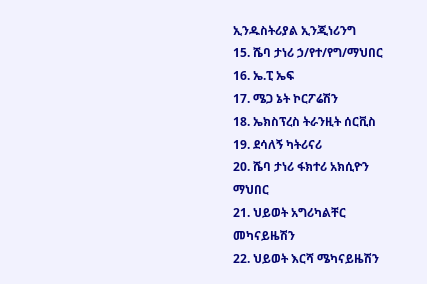ኢንዱስትሪያል ኢንጂነሪንግ
15. ሼባ ታነሪ ኃ/የተ/የግ/ማህበር
16. ኤ.ፒ ኤፍ
17. ሜጋ ኔት ኮርፖሬሽን
18. ኤክስፕረስ ትራንዚት ሰርቪስ
19. ደሳለኝ ካትሪናሪ
20. ሼባ ታነሪ ፋክተሪ አክሲዮን ማህበር
21. ህይወት አግሪካልቸር መካናይዜሽን
22. ህይወት እርሻ ሜካናይዜሽን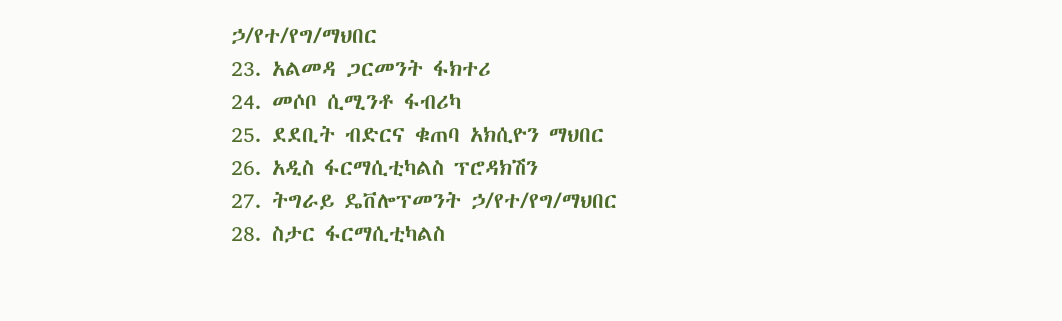ኃ/የተ/የግ/ማህበር
23. አልመዳ ጋርመንት ፋክተሪ
24. መሶቦ ሲሚንቶ ፋብሪካ
25. ደደቢት ብድርና ቁጠባ አክሲዮን ማህበር
26. አዲስ ፋርማሲቲካልስ ፕሮዳክሽን
27. ትግራይ ዴቨሎፕመንት ኃ/የተ/የግ/ማህበር
28. ስታር ፋርማሲቲካልስ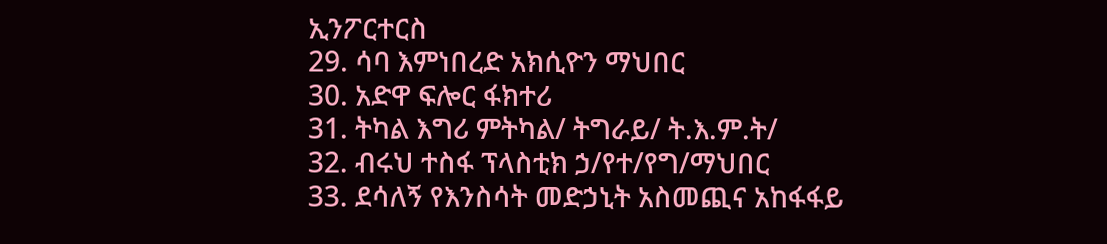ኢንፖርተርስ
29. ሳባ እምነበረድ አክሲዮን ማህበር
30. አድዋ ፍሎር ፋክተሪ
31. ትካል እግሪ ምትካል/ ትግራይ/ ት.እ.ም.ት/
32. ብሩህ ተስፋ ፕላስቲክ ኃ/የተ/የግ/ማህበር
33. ደሳለኝ የእንስሳት መድኃኒት አስመጪና አከፋፋይ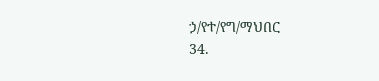ኃ/የተ/የግ/ማህበር
34.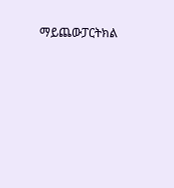ማይጨውፓርትክል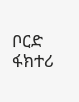ቦርድ ፋክተሪ